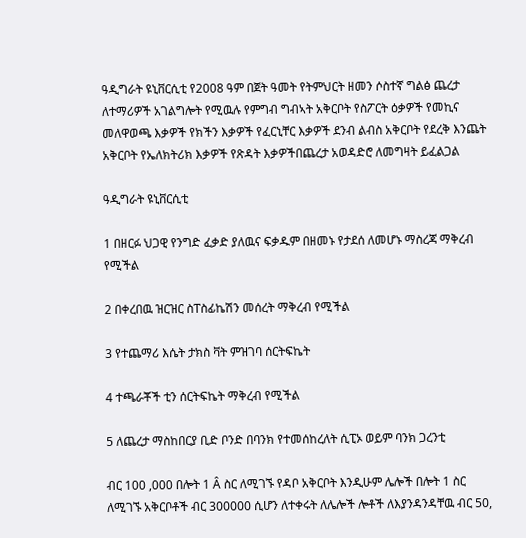ዓዲግራት ዩኒቨርሲቲ የ2008 ዓም በጀት ዓመት የትምህርት ዘመን ሶስተኛ ግልፅ ጨረታ ለተማሪዎች አገልግሎት የሚዉሉ የምግብ ግብኣት አቅርቦት የስፖርት ዕቃዎች የመኪና መለዋወጫ እቃዎች የክችን እቃዎች የፈርኒቸር እቃዎች ደንብ ልብስ አቅርቦት የደረቅ እንጨት አቅርቦት የኤለክትሪክ እቃዎች የጽዳት እቃዎችበጨረታ አወዳድሮ ለመግዛት ይፈልጋል

ዓዲግራት ዩኒቨርሲቲ

1 በዘርፉ ህጋዊ የንግድ ፈቃድ ያለዉና ፍቃዱም በዘመኑ የታደሰ ለመሆኑ ማስረጃ ማቅረብ የሚችል

2 በቀረበዉ ዝርዝር ስፐስፊኬሽን መሰረት ማቅረብ የሚችል

3 የተጨማሪ እሴት ታክስ ቫት ምዝገባ ሰርትፍኬት

4 ተጫራቾች ቲን ሰርትፍኬት ማቅረብ የሚችል

5 ለጨረታ ማስከበርያ ቢድ ቦንድ በባንክ የተመሰከረለት ሲፒኦ ወይም ባንክ ጋረንቲ

ብር 100 ,000 በሎት 1 Â ስር ለሚገኙ የዳቦ አቅርቦት እንዲሁም ሌሎች በሎት 1 ስር ለሚገኙ አቅርቦቶች ብር 300000 ሲሆን ለተቀሩት ለሌሎች ሎቶች ለእያንዳንዳቸዉ ብር 50,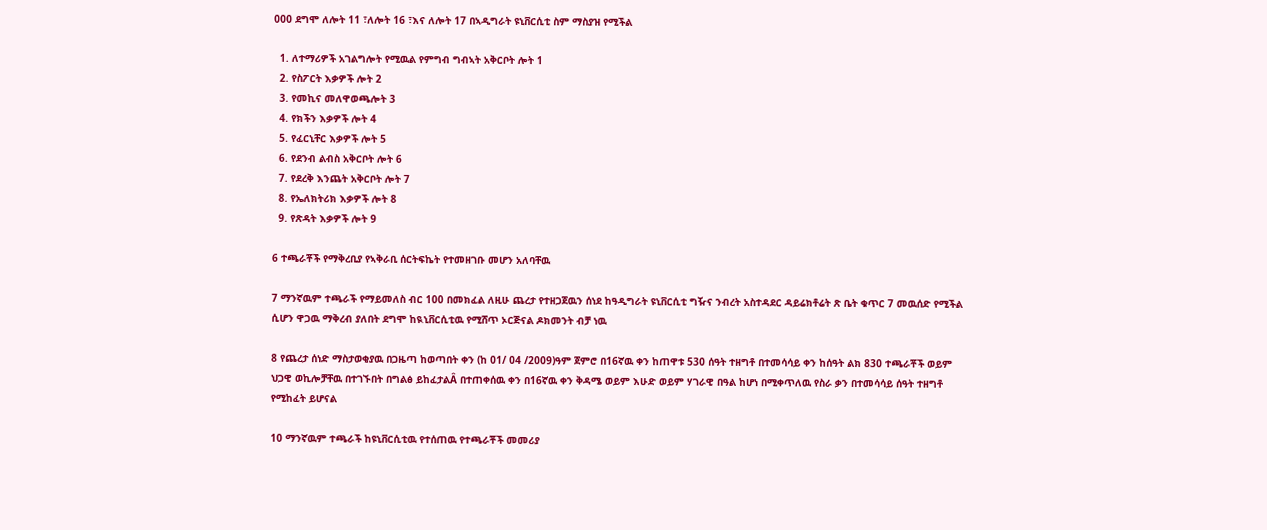000 ደግሞ ለሎት 11 ፣ለሎት 16 ፣እና ለሎት 17 በኣዲግራት ዩኒቨርሲቲ ስም ማስያዝ የሚችል

  1. ለተማሪዎች አገልግሎት የሚዉል የምግብ ግብኣት አቅርቦት ሎት 1
  2. የስፖርት እቃዎች ሎት 2
  3. የመኪና መለዋወጫሎት 3
  4. የክችን እቃዎች ሎት 4
  5. የፈርኒቸር እቃዎች ሎት 5
  6. የደንብ ልብስ አቅርቦት ሎት 6
  7. የደረቅ እንጨት አቅርቦት ሎት 7
  8. የኤለክትሪክ እቃዎች ሎት 8
  9. የጽዳት እቃዎች ሎት 9

6 ተጫራቾች የማቅረቢያ የኣቅራቢ ሰርትፍኬት የተመዘገቡ መሆን አለባቸዉ

7 ማንኛዉም ተጫራች የማይመለስ ብር 100 በመክፈል ለዚሁ ጨረታ የተዘጋጀዉን ሰነደ ከዓዲግራት ዩኒቨርሲቲ ግዥና ንብረት አስተዳደር ዳይሬክቶሬት ጽ ቤት ቁጥር 7 መዉሰድ የሚችል ሲሆን ዋጋዉ ማቅረብ ያለበት ደግሞ ከዪኒቨርሲቲዉ የሚሸጥ ኦርጅናል ዶክመንት ብቻ ነዉ

8 የጨረታ ሰነድ ማስታወቂያዉ በጋዜጣ ከወጣበት ቀን (ከ 01/ 04 /2009)ዓም ጀምሮ በ16ኛዉ ቀን ከጠዋቱ 530 ሰዓት ተዘግቶ በተመሳሳይ ቀን ከሰዓት ልክ 830 ተጫራቾች ወይም ህጋዊ ወኪሎቻቸዉ በተገኙበት በግልፅ ይከፈታልÂ በተጠቀሰዉ ቀን በ16ኛዉ ቀን ቅዳሜ ወይም እሁድ ወይም ሃገራዊ በዓል ከሆነ በሚቀጥለዉ የስራ ቃን በተመሳሳይ ሰዓት ተዘግቶ የሚከፈት ይሆናል

10 ማንኛዉም ተጫራች ከዩኒቨርሲቲዉ የተሰጠዉ የተጫራቾች መመሪያ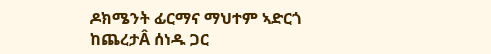ዶክሜንት ፊርማና ማህተም ኣድርጎ ከጨረታÂ ሰነዱ ጋር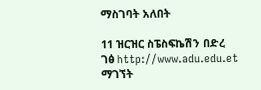ማስገባት አለበት

11 ዝርዝር ስፔስፍኬሽን በድረ ገፅ http://www.adu.edu.et ማገኘት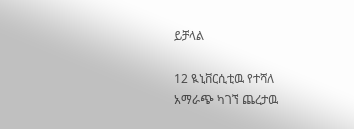ይቻላል

12 ዪኒቨርሲቲዉ የተሻለ አማራጭ ካገኘ ጨረታዉ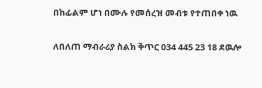በከፊልም ሆነ በሙሉ የመሰረዝ መብቱ የተጠበቀ ነዉ

ለበለጠ ማብራሪያ ስልክ ቅጥር 034 445 23 18 ደዉሎ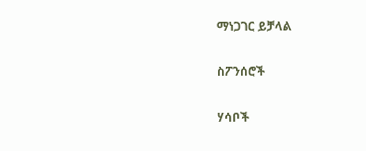ማነጋገር ይቻላል

ስፖንሰሮች

ሃሳቦች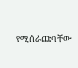የሚሰራጩባቸው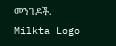መንገዶች.
Milkta Logo